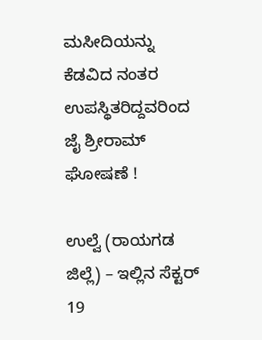ಮಸೀದಿಯನ್ನು ಕೆಡವಿದ ನಂತರ ಉಪಸ್ಥಿತರಿದ್ದವರಿಂದ ಜೈ ಶ್ರೀರಾಮ್ ಘೋಷಣೆ !

ಉಲ್ವೆ (ರಾಯಗಡ ಜಿಲ್ಲೆ) – ಇಲ್ಲಿನ ಸೆಕ್ಟರ್ 19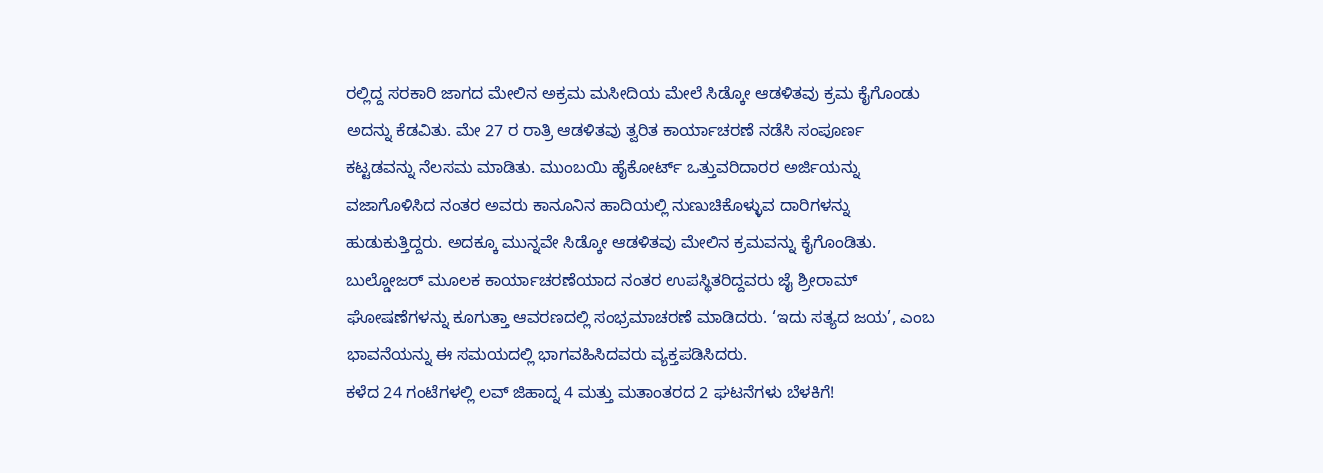ರಲ್ಲಿದ್ದ ಸರಕಾರಿ ಜಾಗದ ಮೇಲಿನ ಅಕ್ರಮ ಮಸೀದಿಯ ಮೇಲೆ ಸಿಡ್ಕೋ ಆಡಳಿತವು ಕ್ರಮ ಕೈಗೊಂಡು ಅದನ್ನು ಕೆಡವಿತು. ಮೇ 27 ರ ರಾತ್ರಿ ಆಡಳಿತವು ತ್ವರಿತ ಕಾರ್ಯಾಚರಣೆ ನಡೆಸಿ ಸಂಪೂರ್ಣ ಕಟ್ಟಡವನ್ನು ನೆಲಸಮ ಮಾಡಿತು. ಮುಂಬಯಿ ಹೈಕೋರ್ಟ್ ಒತ್ತುವರಿದಾರರ ಅರ್ಜಿಯನ್ನು ವಜಾಗೊಳಿಸಿದ ನಂತರ ಅವರು ಕಾನೂನಿನ ಹಾದಿಯಲ್ಲಿ ನುಣುಚಿಕೊಳ್ಳುವ ದಾರಿಗಳನ್ನು ಹುಡುಕುತ್ತಿದ್ದರು. ಅದಕ್ಕೂ ಮುನ್ನವೇ ಸಿಡ್ಕೋ ಆಡಳಿತವು ಮೇಲಿನ ಕ್ರಮವನ್ನು ಕೈಗೊಂಡಿತು.
ಬುಲ್ಡೋಜರ್ ಮೂಲಕ ಕಾರ್ಯಾಚರಣೆಯಾದ ನಂತರ ಉಪಸ್ಥಿತರಿದ್ದವರು ಜೈ ಶ್ರೀರಾಮ್ ಘೋಷಣೆಗಳನ್ನು ಕೂಗುತ್ತಾ ಆವರಣದಲ್ಲಿ ಸಂಭ್ರಮಾಚರಣೆ ಮಾಡಿದರು. ‘ಇದು ಸತ್ಯದ ಜಯ’, ಎಂಬ ಭಾವನೆಯನ್ನು ಈ ಸಮಯದಲ್ಲಿ ಭಾಗವಹಿಸಿದವರು ವ್ಯಕ್ತಪಡಿಸಿದರು.
ಕಳೆದ 24 ಗಂಟೆಗಳಲ್ಲಿ ಲವ್ ಜಿಹಾದ್ನ 4 ಮತ್ತು ಮತಾಂತರದ 2 ಘಟನೆಗಳು ಬೆಳಕಿಗೆ!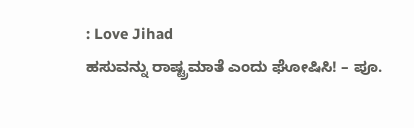: Love Jihad
ಹಸುವನ್ನು ರಾಷ್ಟ್ರಮಾತೆ ಎಂದು ಘೋಷಿಸಿ! – ಪೂ.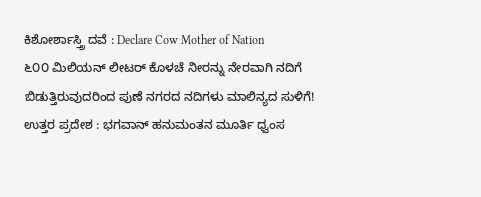ಕಿಶೋರ್ಶಾಸ್ತ್ರಿ ದವೆ : Declare Cow Mother of Nation
೬೦೦ ಮಿಲಿಯನ್ ಲೀಟರ್ ಕೊಳಚೆ ನೀರನ್ನು ನೇರವಾಗಿ ನದಿಗೆ ಬಿಡುತ್ತಿರುವುದರಿಂದ ಪುಣೆ ನಗರದ ನದಿಗಳು ಮಾಲಿನ್ಯದ ಸುಳಿಗೆ!
ಉತ್ತರ ಪ್ರದೇಶ : ಭಗವಾನ್ ಹನುಮಂತನ ಮೂರ್ತಿ ಧ್ವಂಸ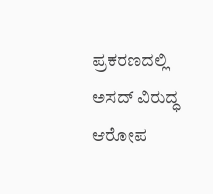ಪ್ರಕರಣದಲ್ಲಿ ಅಸದ್ ವಿರುದ್ಧ ಆರೋಪ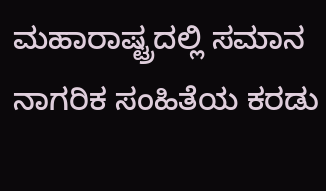ಮಹಾರಾಷ್ಟ್ರದಲ್ಲಿ ಸಮಾನ ನಾಗರಿಕ ಸಂಹಿತೆಯ ಕರಡು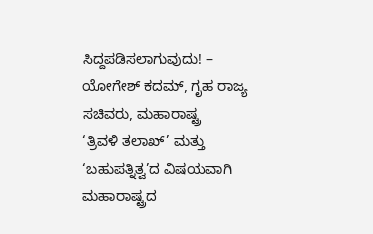ಸಿದ್ದಪಡಿಸಲಾಗುವುದು! – ಯೋಗೇಶ್ ಕದಮ್, ಗೃಹ ರಾಜ್ಯ ಸಚಿವರು, ಮಹಾರಾಷ್ಟ್ರ
‘ತ್ರಿವಳಿ ತಲಾಖ್’ ಮತ್ತು ‘ಬಹುಪತ್ನಿತ್ವ’ದ ವಿಷಯವಾಗಿ ಮಹಾರಾಷ್ಟ್ರದ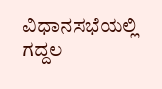ವಿಧಾನಸಭೆಯಲ್ಲಿ ಗದ್ದಲ